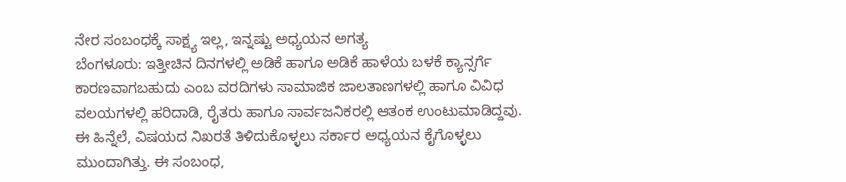ನೇರ ಸಂಬಂಧಕ್ಕೆ ಸಾಕ್ಷ್ಯ ಇಲ್ಲ, ಇನ್ನಷ್ಟು ಅಧ್ಯಯನ ಅಗತ್ಯ
ಬೆಂಗಳೂರು: ಇತ್ತೀಚಿನ ದಿನಗಳಲ್ಲಿ ಅಡಿಕೆ ಹಾಗೂ ಅಡಿಕೆ ಹಾಳೆಯ ಬಳಕೆ ಕ್ಯಾನ್ಸರ್ಗೆ ಕಾರಣವಾಗಬಹುದು ಎಂಬ ವರದಿಗಳು ಸಾಮಾಜಿಕ ಜಾಲತಾಣಗಳಲ್ಲಿ ಹಾಗೂ ವಿವಿಧ ವಲಯಗಳಲ್ಲಿ ಹರಿದಾಡಿ, ರೈತರು ಹಾಗೂ ಸಾರ್ವಜನಿಕರಲ್ಲಿ ಆತಂಕ ಉಂಟುಮಾಡಿದ್ದವು.
ಈ ಹಿನ್ನೆಲೆ, ವಿಷಯದ ನಿಖರತೆ ತಿಳಿದುಕೊಳ್ಳಲು ಸರ್ಕಾರ ಅಧ್ಯಯನ ಕೈಗೊಳ್ಳಲು ಮುಂದಾಗಿತ್ತು. ಈ ಸಂಬಂಧ,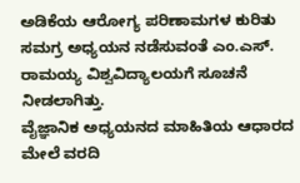ಅಡಿಕೆಯ ಆರೋಗ್ಯ ಪರಿಣಾಮಗಳ ಕುರಿತು ಸಮಗ್ರ ಅಧ್ಯಯನ ನಡೆಸುವಂತೆ ಎಂ.ಎಸ್. ರಾಮಯ್ಯ ವಿಶ್ವವಿದ್ಯಾಲಯಗೆ ಸೂಚನೆ ನೀಡಲಾಗಿತ್ತು.
ವೈಜ್ಞಾನಿಕ ಅಧ್ಯಯನದ ಮಾಹಿತಿಯ ಆಧಾರದ ಮೇಲೆ ವರದಿ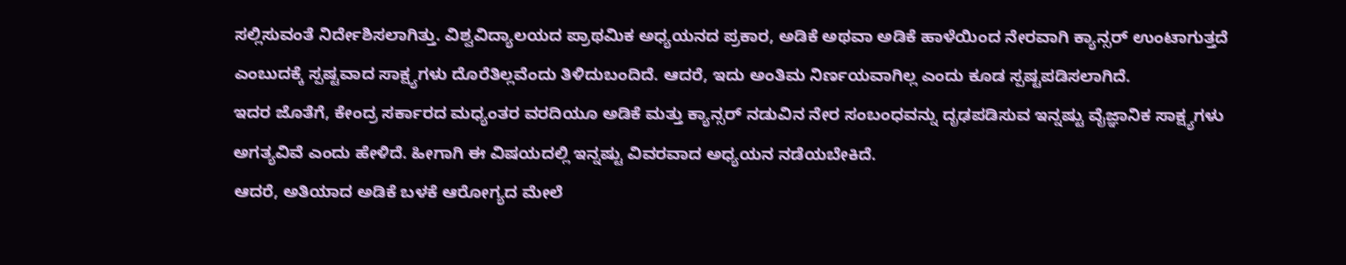ಸಲ್ಲಿಸುವಂತೆ ನಿರ್ದೇಶಿಸಲಾಗಿತ್ತು. ವಿಶ್ವವಿದ್ಯಾಲಯದ ಪ್ರಾಥಮಿಕ ಅಧ್ಯಯನದ ಪ್ರಕಾರ, ಅಡಿಕೆ ಅಥವಾ ಅಡಿಕೆ ಹಾಳೆಯಿಂದ ನೇರವಾಗಿ ಕ್ಯಾನ್ಸರ್ ಉಂಟಾಗುತ್ತದೆ ಎಂಬುದಕ್ಕೆ ಸ್ಪಷ್ಟವಾದ ಸಾಕ್ಷ್ಯಗಳು ದೊರೆತಿಲ್ಲವೆಂದು ತಿಳಿದುಬಂದಿದೆ. ಆದರೆ, ಇದು ಅಂತಿಮ ನಿರ್ಣಯವಾಗಿಲ್ಲ ಎಂದು ಕೂಡ ಸ್ಪಷ್ಟಪಡಿಸಲಾಗಿದೆ.
ಇದರ ಜೊತೆಗೆ, ಕೇಂದ್ರ ಸರ್ಕಾರದ ಮಧ್ಯಂತರ ವರದಿಯೂ ಅಡಿಕೆ ಮತ್ತು ಕ್ಯಾನ್ಸರ್ ನಡುವಿನ ನೇರ ಸಂಬಂಧವನ್ನು ದೃಢಪಡಿಸುವ ಇನ್ನಷ್ಟು ವೈಜ್ಞಾನಿಕ ಸಾಕ್ಷ್ಯಗಳು ಅಗತ್ಯವಿವೆ ಎಂದು ಹೇಳಿದೆ. ಹೀಗಾಗಿ ಈ ವಿಷಯದಲ್ಲಿ ಇನ್ನಷ್ಟು ವಿವರವಾದ ಅಧ್ಯಯನ ನಡೆಯಬೇಕಿದೆ.
ಆದರೆ, ಅತಿಯಾದ ಅಡಿಕೆ ಬಳಕೆ ಆರೋಗ್ಯದ ಮೇಲೆ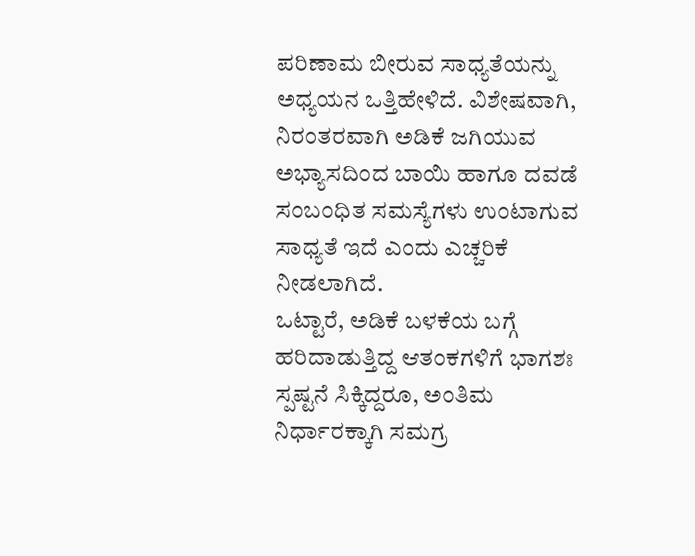ಪರಿಣಾಮ ಬೀರುವ ಸಾಧ್ಯತೆಯನ್ನು ಅಧ್ಯಯನ ಒತ್ತಿಹೇಳಿದೆ. ವಿಶೇಷವಾಗಿ, ನಿರಂತರವಾಗಿ ಅಡಿಕೆ ಜಗಿಯುವ ಅಭ್ಯಾಸದಿಂದ ಬಾಯಿ ಹಾಗೂ ದವಡೆ ಸಂಬಂಧಿತ ಸಮಸ್ಯೆಗಳು ಉಂಟಾಗುವ ಸಾಧ್ಯತೆ ಇದೆ ಎಂದು ಎಚ್ಚರಿಕೆ ನೀಡಲಾಗಿದೆ.
ಒಟ್ಟಾರೆ, ಅಡಿಕೆ ಬಳಕೆಯ ಬಗ್ಗೆ ಹರಿದಾಡುತ್ತಿದ್ದ ಆತಂಕಗಳಿಗೆ ಭಾಗಶಃ ಸ್ಪಷ್ಟನೆ ಸಿಕ್ಕಿದ್ದರೂ, ಅಂತಿಮ ನಿರ್ಧಾರಕ್ಕಾಗಿ ಸಮಗ್ರ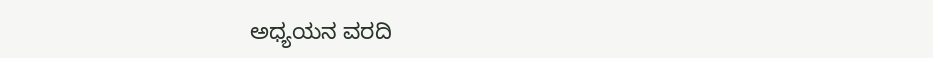ಅಧ್ಯಯನ ವರದಿ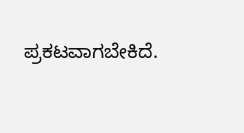ಪ್ರಕಟವಾಗಬೇಕಿದೆ.